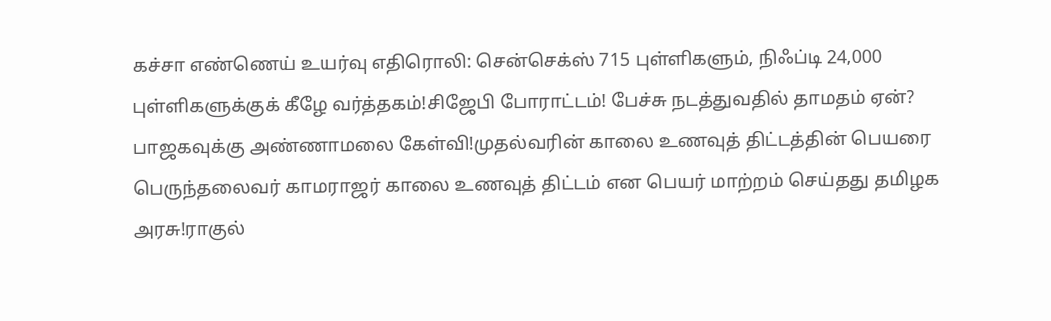கச்சா எண்ணெய் உயர்வு எதிரொலி: சென்செக்ஸ் 715 புள்ளிகளும், நிஃப்டி 24,000 புள்ளிகளுக்குக் கீழே வர்த்தகம்!சிஜேபி போராட்டம்! பேச்சு நடத்துவதில் தாமதம் ஏன்? பாஜகவுக்கு அண்ணாமலை கேள்வி!முதல்வரின் காலை உணவுத் திட்டத்தின் பெயரை பெருந்தலைவர் காமராஜர் காலை உணவுத் திட்டம் என பெயர் மாற்றம் செய்தது தமிழக அரசு!ராகுல்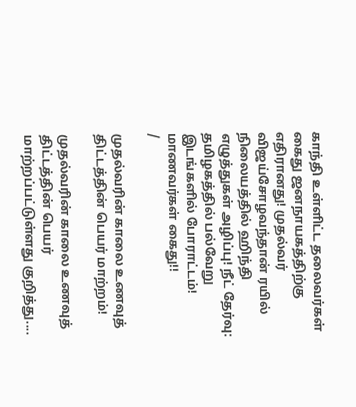காந்தி உள்ளிட்ட தலைவர்கள் கைது ஜனநாயகத்திற்கு எதிரானது! முதல்வர் விஜய்சோழவந்தான் ரயில் நிலையத்தில் ஹிந்தி எழுத்துகள் அழிப்பு! நீட் தேர்வு: தமிழகத்தில் பல்வேறு இடங்களில் போராட்டம்! மாணவர்கள் கைது!!
/

முதல்வரின் காலை உணவுத் திட்டத்தின் பெயர் மாற்றம்!

முதல்வரின் காலை உணவுத் திட்டத்தின் பெயர் மாற்றப்பட்டுள்ளது குறித்து....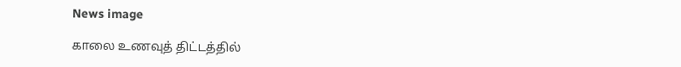News image

காலை உணவுத் திட்டத்தில்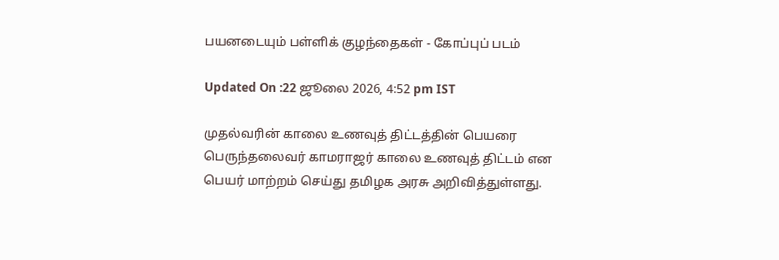பயனடையும் பள்ளிக் குழந்தைகள் - கோப்புப் படம்

Updated On :22 ஜூலை 2026, 4:52 pm IST

முதல்வரின் காலை உணவுத் திட்டத்தின் பெயரை பெருந்தலைவர் காமராஜர் காலை உணவுத் திட்டம் என பெயர் மாற்றம் செய்து தமிழக அரசு அறிவித்துள்ளது.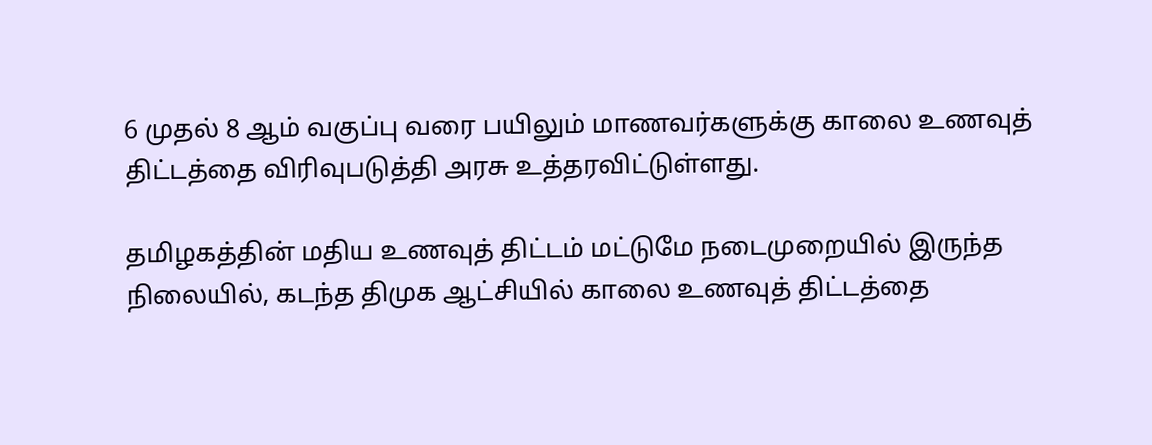6 முதல் 8 ஆம் வகுப்பு வரை பயிலும் மாணவர்களுக்கு காலை உணவுத் திட்டத்தை விரிவுபடுத்தி அரசு உத்தரவிட்டுள்ளது.

தமிழகத்தின் மதிய உணவுத் திட்டம் மட்டுமே நடைமுறையில் இருந்த நிலையில், கடந்த திமுக ஆட்சியில் காலை உணவுத் திட்டத்தை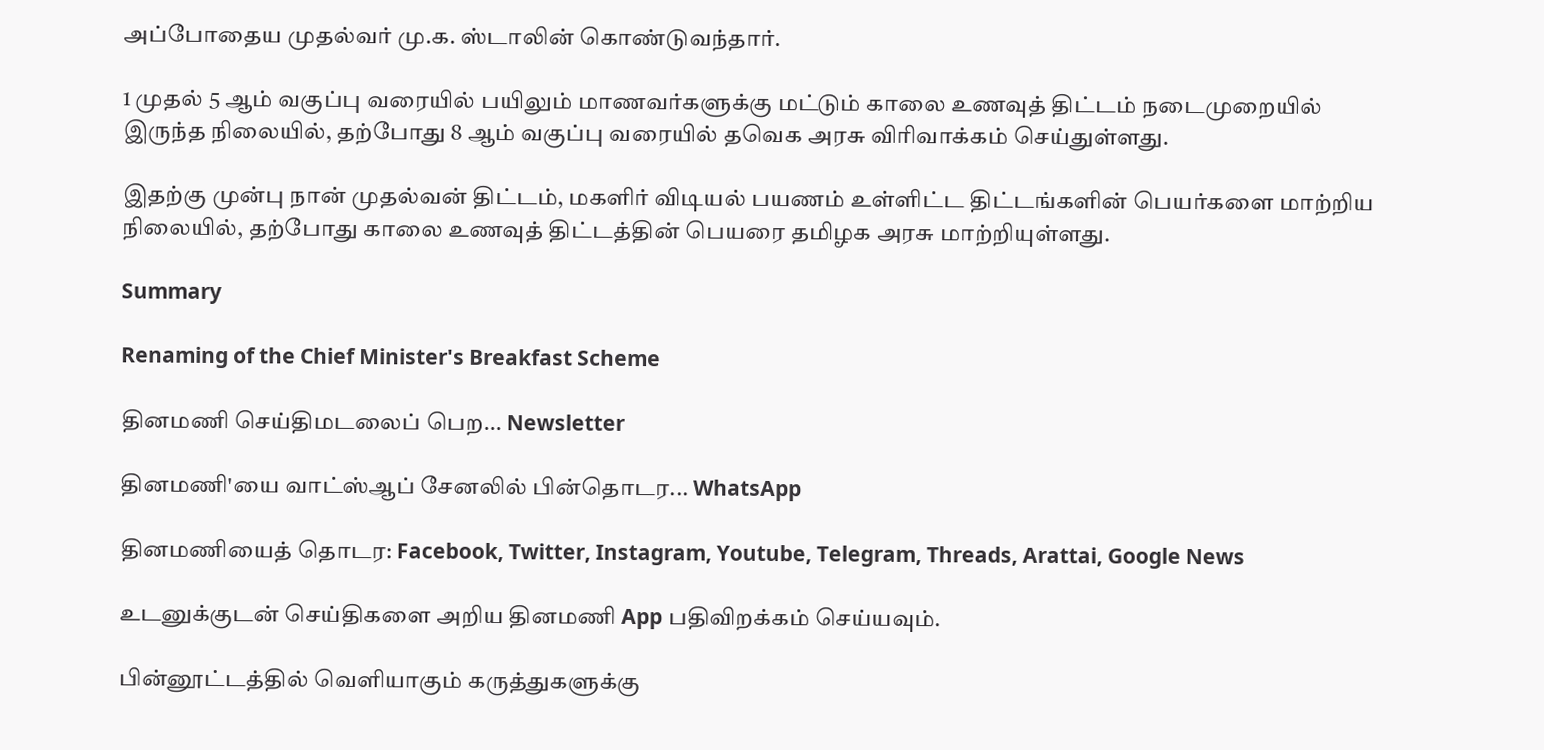அப்போதைய முதல்வர் மு.க. ஸ்டாலின் கொண்டுவந்தார்.

1 முதல் 5 ஆம் வகுப்பு வரையில் பயிலும் மாணவர்களுக்கு மட்டும் காலை உணவுத் திட்டம் நடைமுறையில் இருந்த நிலையில், தற்போது 8 ஆம் வகுப்பு வரையில் தவெக அரசு விரிவாக்கம் செய்துள்ளது.

இதற்கு முன்பு நான் முதல்வன் திட்டம், மகளிர் விடியல் பயணம் உள்ளிட்ட திட்டங்களின் பெயர்களை மாற்றிய நிலையில், தற்போது காலை உணவுத் திட்டத்தின் பெயரை தமிழக அரசு மாற்றியுள்ளது.

Summary

Renaming of the Chief Minister's Breakfast Scheme

தினமணி செய்திமடலைப் பெற... Newsletter

தினமணி'யை வாட்ஸ்ஆப் சேனலில் பின்தொடர... WhatsApp

தினமணியைத் தொடர: Facebook, Twitter, Instagram, Youtube, Telegram, Threads, Arattai, Google News

உடனுக்குடன் செய்திகளை அறிய தினமணி App பதிவிறக்கம் செய்யவும்.

பின்னூட்டத்தில் வெளியாகும் கருத்துகளுக்கு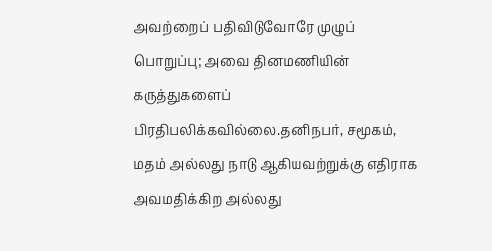அவற்றைப் பதிவிடுவோரே முழுப் பொறுப்பு; அவை தினமணியின் கருத்துகளைப் பிரதிபலிக்கவில்லை.தனிநபர், சமூகம், மதம் அல்லது நாடு ஆகியவற்றுக்கு எதிராக அவமதிக்கிற அல்லது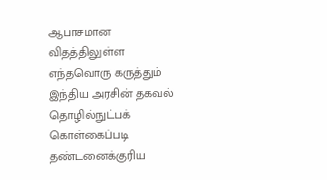ஆபாசமான விதத்திலுள்ள எந்தவொரு கருத்தும் இந்திய அரசின் தகவல் தொழில்நுட்பக் கொள்கைப்படி தண்டனைக்குரிய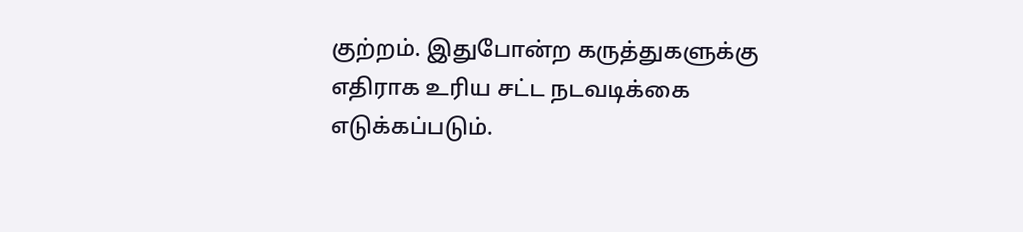குற்றம். இதுபோன்ற கருத்துகளுக்கு எதிராக உரிய சட்ட நடவடிக்கை எடுக்கப்படும்.